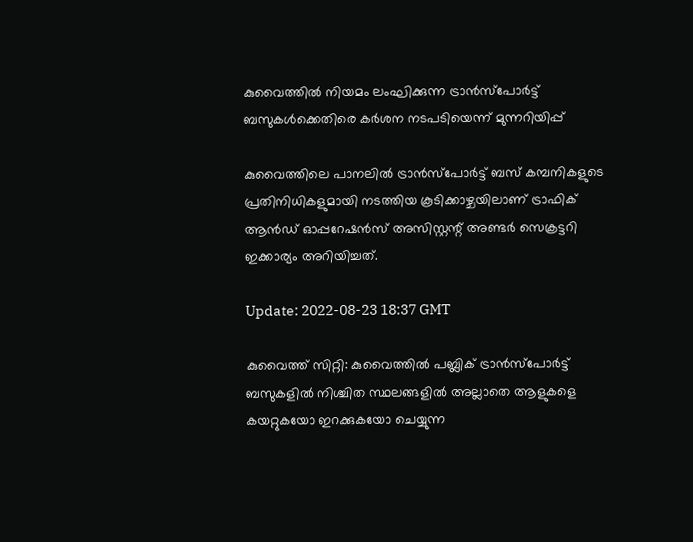കുവൈത്തിൽ നിയമം ലംഘിക്കുന്ന ട്രാൻസ്‌പോർട്ട് ബസുകൾക്കെതിരെ കർശന നടപടിയെന്ന് മുന്നറിയിപ്പ്

കുവൈത്തിലെ പാനലിൽ ട്രാൻസ്പോർട്ട് ബസ് കമ്പനികളുടെ പ്രതിനിധികളുമായി നടത്തിയ കൂടിക്കാഴ്ചയിലാണ് ട്രാഫിക് ആൻഡ് ഓപ്പറേഷൻസ് അസിസ്റ്റന്റ് അണ്ടർ സെക്രട്ടറി ഇക്കാര്യം അറിയിച്ചത്.

Update: 2022-08-23 18:37 GMT

കുവൈത്ത് സിറ്റി: കുവൈത്തിൽ പബ്ലിക് ട്രാൻസ്പോർട്ട് ബസുകളിൽ നിശ്ചിത സ്ഥലങ്ങളിൽ അല്ലാതെ ആളുകളെ കയറ്റുകയോ ഇറക്കുകയോ ചെയ്യുന്ന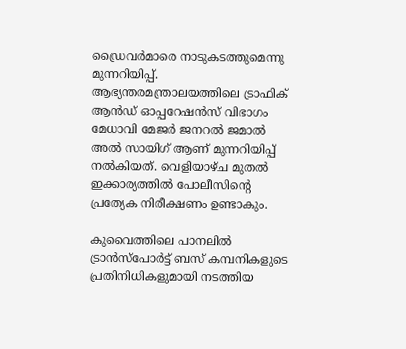ഡ്രൈവർമാരെ നാടുകടത്തുമെന്നു മുന്നറിയിപ്പ്. ആഭ്യന്തരമന്ത്രാലയത്തിലെ ട്രാഫിക് ആൻഡ് ഓപ്പറേഷൻസ് വിഭാഗം മേധാവി മേജർ ജനറൽ ജമാൽ അൽ സായിഗ് ആണ് മുന്നറിയിപ്പ് നൽകിയത്. വെളിയാഴ്ച മുതൽ ഇക്കാര്യത്തിൽ പോലീസിന്റെ പ്രത്യേക നിരീക്ഷണം ഉണ്ടാകും.

കുവൈത്തിലെ പാനലിൽ ട്രാൻസ്പോർട്ട് ബസ് കമ്പനികളുടെ പ്രതിനിധികളുമായി നടത്തിയ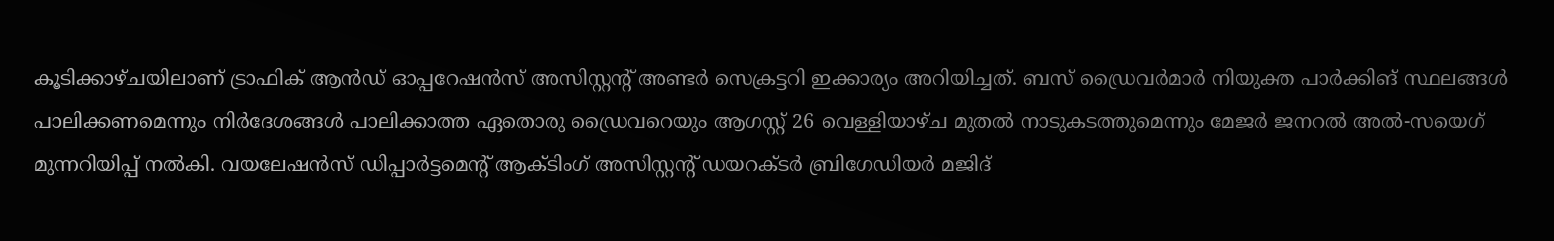കൂടിക്കാഴ്ചയിലാണ് ട്രാഫിക് ആൻഡ് ഓപ്പറേഷൻസ് അസിസ്റ്റന്റ് അണ്ടർ സെക്രട്ടറി ഇക്കാര്യം അറിയിച്ചത്. ബസ് ഡ്രൈവർമാർ നിയുക്ത പാർക്കിങ് സ്ഥലങ്ങൾ പാലിക്കണമെന്നും നിർദേശങ്ങൾ പാലിക്കാത്ത ഏതൊരു ഡ്രൈവറെയും ആഗസ്റ്റ് 26 വെള്ളിയാഴ്ച മുതൽ നാടുകടത്തുമെന്നും മേജർ ജനറൽ അൽ-സയെഗ് മുന്നറിയിപ്പ് നൽകി. വയലേഷൻസ് ഡിപ്പാർട്ടമെന്റ് ആക്ടിംഗ് അസിസ്റ്റന്റ് ഡയറക്ടർ ബ്രിഗേഡിയർ മജിദ്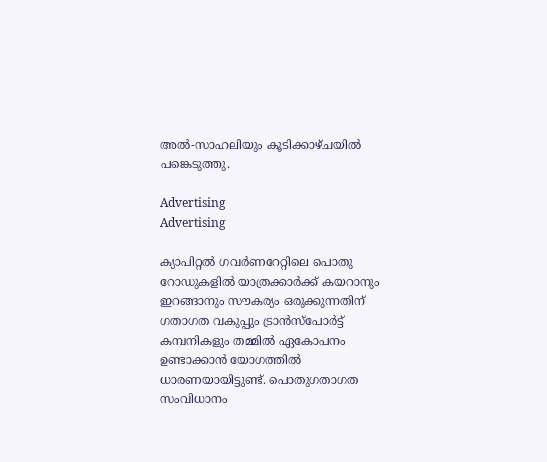അൽ-സാഹലിയും കൂടിക്കാഴ്ചയിൽ പങ്കെടുത്തു.

Advertising
Advertising

ക്യാപിറ്റൽ ഗവർണറേറ്റിലെ പൊതു റോഡുകളിൽ യാത്രക്കാർക്ക് കയറാനും ഇറങ്ങാനും സൗകര്യം ഒരുക്കുന്നതിന് ഗതാഗത വകുപ്പും ട്രാൻസ്പോർട്ട് കമ്പനികളും തമ്മിൽ ഏകോപനം ഉണ്ടാക്കാൻ യോഗത്തിൽ ധാരണയായിട്ടുണ്ട്. പൊതുഗതാഗത സംവിധാനം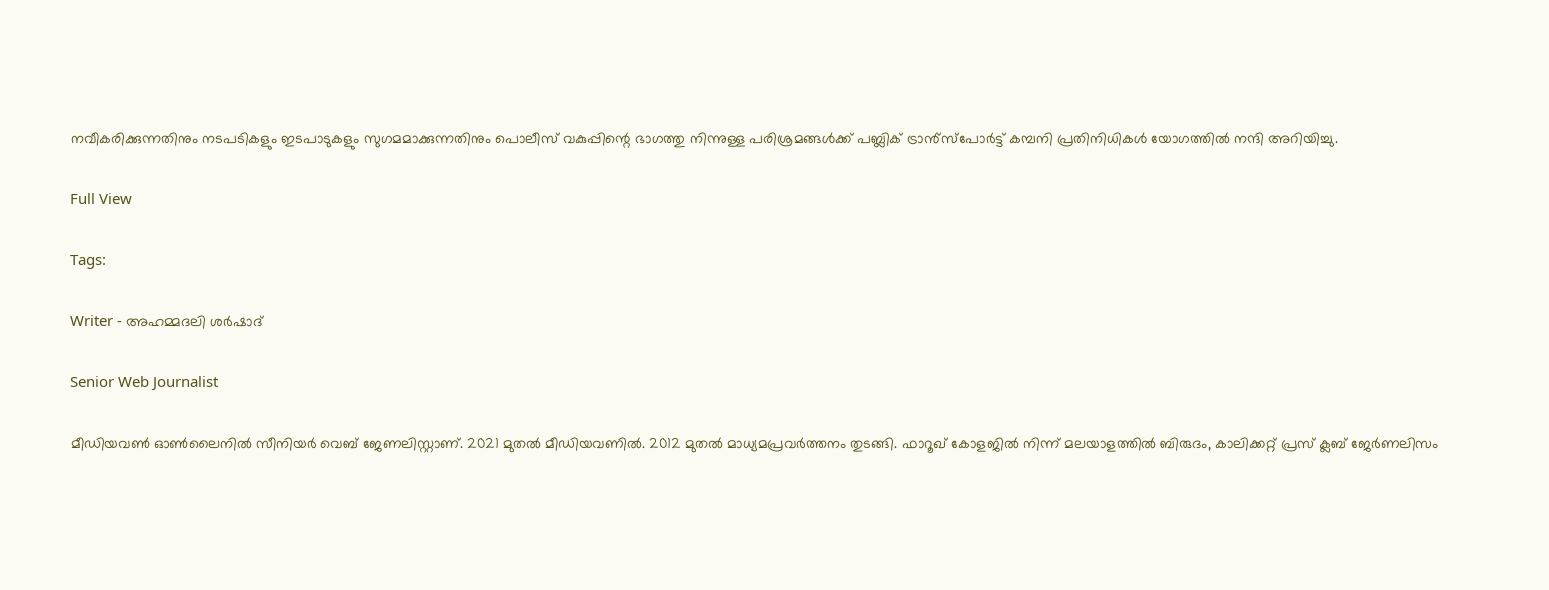നവീകരിക്കുന്നതിനും നടപടികളും ഇടപാടുകളും സുഗമമാക്കുന്നതിനും പൊലീസ് വകുപ്പിന്റെ ഭാഗത്തു നിന്നുള്ള പരിശ്രമങ്ങൾക്ക് പബ്ലിക് ട്രാൻ്‌സ്‌പോർട്ട് കമ്പനി പ്രതിനിധികൾ യോഗത്തിൽ നന്ദി അറിയിച്ചു.

Full View

Tags:

Writer - അഹമ്മദലി ശര്‍ഷാദ്

Senior Web Journalist

മീഡിയവൺ ഓൺലൈനിൽ സീനിയർ വെബ് ജേണലിസ്റ്റാണ്. 2021 മുതൽ മീഡിയവണിൽ. 2012 മുതൽ മാധ്യമപ്രവർത്തനം തുടങ്ങി. ഫാറൂഖ് കോളജിൽ നിന്ന് മലയാളത്തിൽ ബിരുദം, കാലിക്കറ്റ് പ്രസ് ക്ലബ് ജേർണലിസം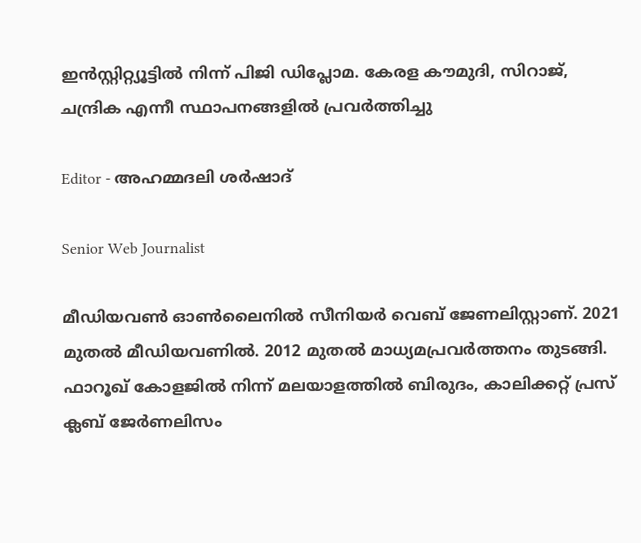ഇൻസ്റ്റിറ്റ്യൂട്ടിൽ നിന്ന് പിജി ഡിപ്ലോമ. കേരള കൗമുദി, സിറാജ്, ചന്ദ്രിക എന്നീ സ്ഥാപനങ്ങളിൽ പ്രവർത്തിച്ചു

Editor - അഹമ്മദലി ശര്‍ഷാദ്

Senior Web Journalist

മീഡിയവൺ ഓൺലൈനിൽ സീനിയർ വെബ് ജേണലിസ്റ്റാണ്. 2021 മുതൽ മീഡിയവണിൽ. 2012 മുതൽ മാധ്യമപ്രവർത്തനം തുടങ്ങി. ഫാറൂഖ് കോളജിൽ നിന്ന് മലയാളത്തിൽ ബിരുദം, കാലിക്കറ്റ് പ്രസ് ക്ലബ് ജേർണലിസം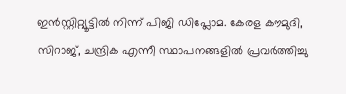ഇൻസ്റ്റിറ്റ്യൂട്ടിൽ നിന്ന് പിജി ഡിപ്ലോമ. കേരള കൗമുദി, സിറാജ്, ചന്ദ്രിക എന്നീ സ്ഥാപനങ്ങളിൽ പ്രവർത്തിച്ചു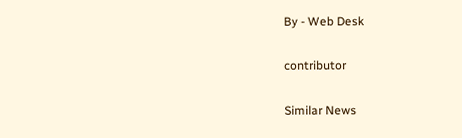By - Web Desk

contributor

Similar News